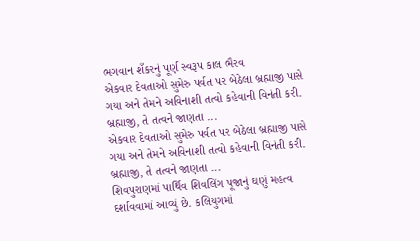ભગવાન શઁકરનું પૂર્ણ સ્વરૂપ કાલ ભૈરવ
એકવાર દેવતાઓ સુમેરુ પર્વત પર બેઠેલા બ્રહ્માજી પાસે ગયા અને તેમને અવિનાશી તત્વો કહેવાની વિનંતી કરી. બ્રહ્માજી, તે તત્વને જાણતા ...
એકવાર દેવતાઓ સુમેરુ પર્વત પર બેઠેલા બ્રહ્માજી પાસે ગયા અને તેમને અવિનાશી તત્વો કહેવાની વિનંતી કરી. બ્રહ્માજી, તે તત્વને જાણતા ...
શિવપુરાણમાં પાર્થિવ શિવલિંગ પૂજાનું ઘણું મહત્વ દર્શાવવામાં આવ્યું છે. કલિયુગમાં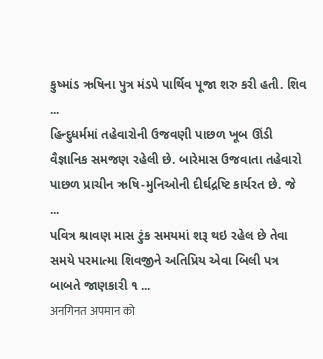કુષ્માંડ ઋષિના પુત્ર મંડપે પાર્થિવ પૂજા શરુ કરી હતી. શિવ ...
હિન્દુધર્મમાં તહેવારોની ઉજવણી પાછળ ખૂબ ઊંડી વૈજ્ઞાનિક સમજણ રહેલી છે. બારેમાસ ઉજવાતા તહેવારો પાછળ પ્રાચીન ઋષિ-મુનિઓની દીર્ઘદ્રષ્ટિ કાર્યરત છે. જે ...
પવિત્ર શ્રાવણ માસ ટુંક સમયમાં શરૂ થઇ રહેલ છે તેવા સમયે પરમાત્મા શિવજીને અતિપ્રિય એવા બિલી પત્ર બાબતે જાણકારી ૧ ...
अनगिनत अपमान को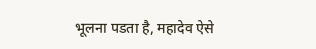भूलना पडता है, महादेव ऐसे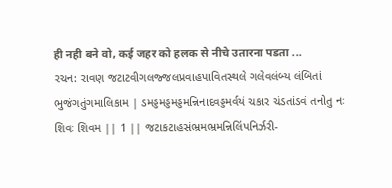ही नही बने वो, कई जहर को हलक से नीचे उतारना पडता ...
રચન: રાવણ જટાટવીગલજ્જલપ્રવાહપાવિતસ્થલે ગલેવલંબ્ય લંબિતાં ભુજંગતુંગમાલિકામ | ડમડ્ડમડ્ડમડ્ડમન્નિનાદવડ્ડમર્વયં ચકાર ચંડતાંડવં તનોતુ નઃ શિવઃ શિવમ || 1 || જટાકટાહસંભ્રમભ્રમન્નિલિંપનિર્ઝરી-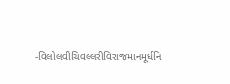-વિલોલવીચિવલ્લરીવિરાજમાનમૂર્ધનિ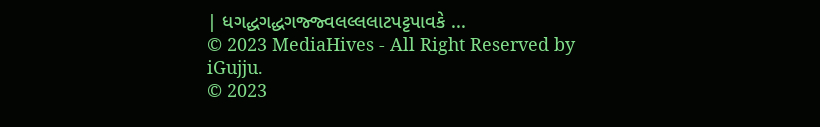| ધગદ્ધગદ્ધગજ્જ્વલલ્લલાટપટ્ટપાવકે ...
© 2023 MediaHives - All Right Reserved by iGujju.
© 2023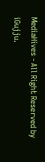MediaHives - All Right Reserved by iGujju.